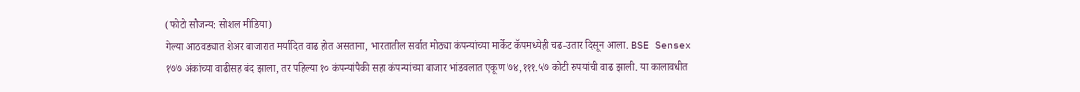(फोटो सौजन्य: सोशल मीडिया)
गेल्या आठवड्यात शेअर बाजारात मर्यादित वाढ होत असताना, भारतातील सर्वात मोठ्या कंपन्यांच्या मार्केट कॅपमध्येही चढ-उतार दिसून आला. BSE Sensex १७७ अंकांच्या वाढीसह बंद झाला, तर पहिल्या १० कंपन्यांपैकी सहा कंपन्यांच्या बाजार भांडवलात एकूण ७४,१११.५७ कोटी रुपयांची वाढ झाली. या कालावधीत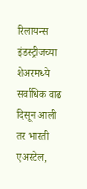रिलायन्स इंडस्ट्रीजच्या शेअरमध्ये सर्वाधिक वाढ दिसून आली तर भारती एअरटेल,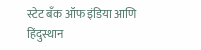स्टेट बँक ऑफ इंडिया आणि हिंदुस्थान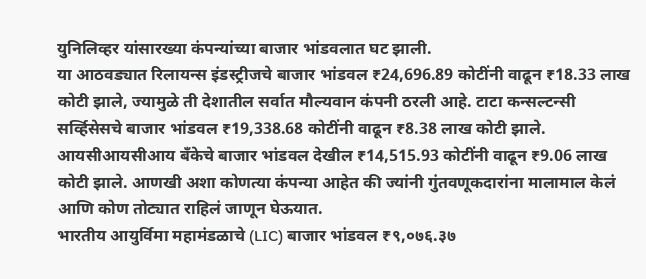युनिलिव्हर यांसारख्या कंपन्यांच्या बाजार भांडवलात घट झाली.
या आठवड्यात रिलायन्स इंडस्ट्रीजचे बाजार भांडवल ₹24,696.89 कोटींनी वाढून ₹18.33 लाख कोटी झाले, ज्यामुळे ती देशातील सर्वात मौल्यवान कंपनी ठरली आहे. टाटा कन्सल्टन्सी सर्व्हिसेसचे बाजार भांडवल ₹19,338.68 कोटींनी वाढून ₹8.38 लाख कोटी झाले. आयसीआयसीआय बँकेचे बाजार भांडवल देखील ₹14,515.93 कोटींनी वाढून ₹9.06 लाख कोटी झाले. आणखी अशा कोणत्या कंपन्या आहेत की ज्यांनी गुंतवणूकदारांना मालामाल केलं आणि कोण तोट्यात राहिलं जाणून घेऊयात.
भारतीय आयुर्विमा महामंडळाचे (LIC) बाजार भांडवल ₹९,०७६.३७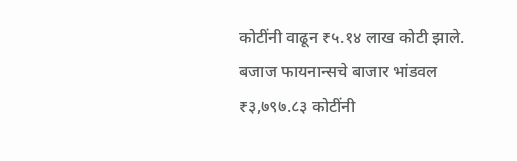कोटींनी वाढून ₹५.१४ लाख कोटी झाले. बजाज फायनान्सचे बाजार भांडवल ₹३,७९७.८३ कोटींनी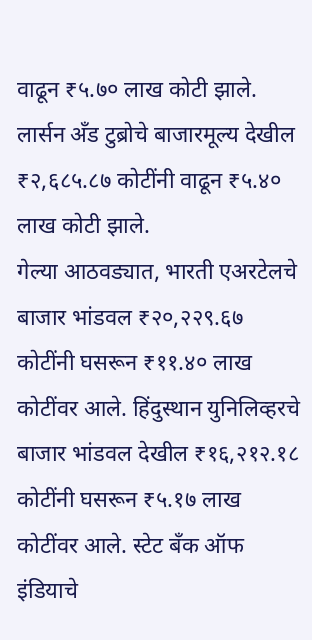वाढून ₹५.७० लाख कोटी झाले. लार्सन अँड टुब्रोचे बाजारमूल्य देखील ₹२,६८५.८७ कोटींनी वाढून ₹५.४० लाख कोटी झाले.
गेल्या आठवड्यात, भारती एअरटेलचे बाजार भांडवल ₹२०,२२९.६७ कोटींनी घसरून ₹११.४० लाख कोटींवर आले. हिंदुस्थान युनिलिव्हरचे बाजार भांडवल देखील ₹१६,२१२.१८ कोटींनी घसरून ₹५.१७ लाख कोटींवर आले. स्टेट बँक ऑफ इंडियाचे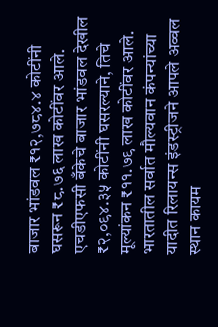बाजार भांडवल ₹१२,७८४.४ कोटींनी घसरून ₹८.७६ लाख कोटींवर आले. एचडीएफसी बँकेचे बाजार भांडवल देखील ₹२,०९४.३५ कोटींनी घसरल्याने, तिचे मूल्यांकन ₹११.७९ लाख कोटींवर आले.
भारतातील सर्वात मौल्यवान कंपन्यांच्या यादीत रिलायन्स इंडस्ट्रीजने आपले अव्वल स्थान कायम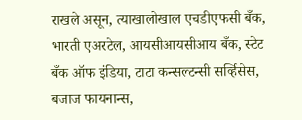राखले असून, त्याखालोखाल एचडीएफसी बँक, भारती एअरटेल, आयसीआयसीआय बँक, स्टेट बँक ऑफ इंडिया, टाटा कन्सल्टन्सी सर्व्हिसेस, बजाज फायनान्स,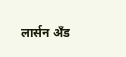लार्सन अँड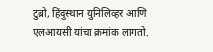टुब्रो, हिंदुस्थान युनिलिव्हर आणि एलआयसी यांचा क्रमांक लागतो.